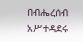በብሔረሰብ አሥተዳደሩ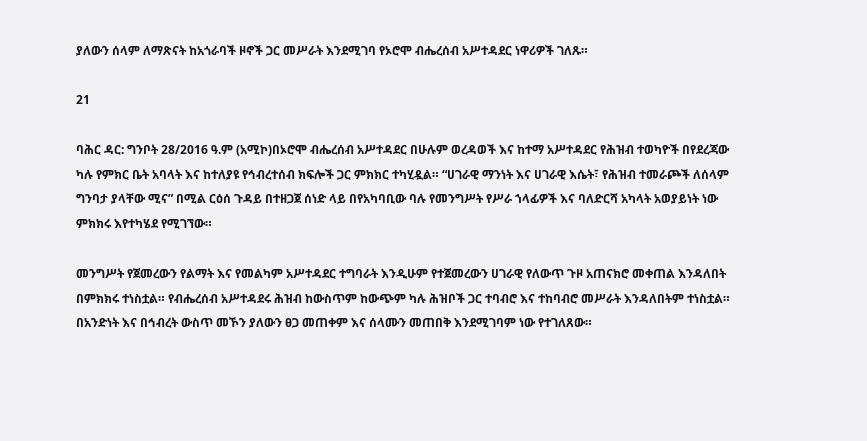ያለውን ሰላም ለማጽናት ከአጎራባች ዞኖች ጋር መሥራት እንደሚገባ የኦሮሞ ብሔረሰብ አሥተዳደር ነዋሪዎች ገለጹ።

21

ባሕር ዳር: ግንቦት 28/2016 ዓ.ም (አሚኮ)በኦሮሞ ብሔረሰብ አሥተዳደር በሁሉም ወረዳወች እና ከተማ አሥተዳደር የሕዝብ ተወካዮች በየደረጃው ካሉ የምክር ቤት አባላት እና ከተለያዩ የኅብረተሰብ ክፍሎች ጋር ምክክር ተካሂዷል። “ሀገራዊ ማንነት እና ሀገራዊ እሴት፣ የሕዝብ ተመራጮች ለሰላም ግንባታ ያላቸው ሚና” በሚል ርዕሰ ጉዳይ በተዘጋጀ ሰነድ ላይ በየአካባቢው ባሉ የመንግሥት የሥራ ኀላፊዎች እና ባለድርሻ አካላት አወያይነት ነው ምክክሩ እየተካሄደ የሚገኘው።

መንግሥት የጀመረውን የልማት እና የመልካም አሥተዳደር ተግባራት እንዲሁም የተጀመረውን ሀገራዊ የለውጥ ጉዞ አጠናክሮ መቀጠል እንዳለበት በምክክሩ ተነስቷል። የብሔረሰብ አሥተዳደሩ ሕዝብ ከውስጥም ከውጭም ካሉ ሕዝቦች ጋር ተባብሮ እና ተከባብሮ መሥራት እንዳለበትም ተነስቷል።
በአንድነት እና በኅብረት ውስጥ መኾን ያለውን ፀጋ መጠቀም እና ሰላሙን መጠበቅ እንደሚገባም ነው የተገለጸው።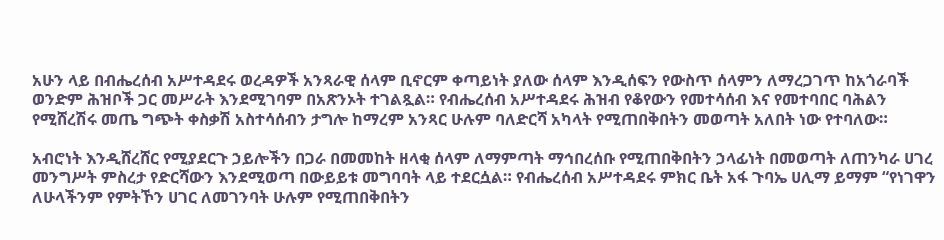አሁን ላይ በብሔረሰብ አሥተዳደሩ ወረዳዎች አንጻራዊ ሰላም ቢኖርም ቀጣይነት ያለው ሰላም እንዲሰፍን የውስጥ ሰላምን ለማረጋገጥ ከአጎራባች ወንድም ሕዝቦች ጋር መሥራት እንደሚገባም በአጽንኦት ተገልጿል። የብሔረሰብ አሥተዳደሩ ሕዝብ የቆየውን የመተሳሰብ እና የመተባበር ባሕልን የሚሸረሽሩ መጤ ግጭት ቀስቃሽ አስተሳሰብን ታግሎ ከማረም አንጻር ሁሉም ባለድርሻ አካላት የሚጠበቅበትን መወጣት አለበት ነው የተባለው።

አብሮነት እንዲሸረሸር የሚያደርጉ ኃይሎችን በጋራ በመመከት ዘላቂ ሰላም ለማምጣት ማኅበረሰቡ የሚጠበቅበትን ኃላፊነት በመወጣት ለጠንካራ ሀገረ መንግሥት ምስረታ የድርሻውን እንደሚወጣ በውይይቱ መግባባት ላይ ተደርሷል። የብሔረሰብ አሥተዳደሩ ምክር ቤት አፋ ጉባኤ ሀሊማ ይማም “የነገዋን ለሁላችንም የምትኾን ሀገር ለመገንባት ሁሉም የሚጠበቅበትን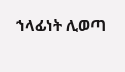ኀላፊነት ሊወጣ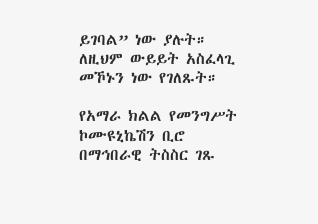ይገባል” ነው ያሉት። ለዚህም ውይይት አስፈላጊ መኾኑን ነው የገለጹት።

የአማራ ክልል የመንግሥት ኮሙዩኒኬሽን ቢሮ በማኅበራዊ ትስስር ገጹ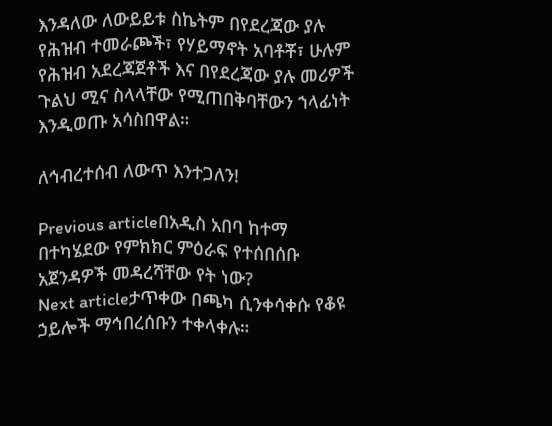እንዳለው ለውይይቱ ስኬትም በየደረጃው ያሉ የሕዝብ ተመራጮች፣ የሃይማኖት አባቶቾ፣ ሁሉም የሕዝብ አደረጃጀቶች እና በየደረጃው ያሉ መሪዎች ጉልህ ሚና ስላላቸው የሚጠበቅባቸውን ኀላፊነት እንዲወጡ አሳስበዋል።

ለኅብረተሰብ ለውጥ እንተጋለን!

Previous articleበአዲስ አበባ ከተማ በተካሄደው የምክክር ምዕራፍ የተሰበሰቡ አጀንዳዎች መዳረሻቸው የት ነው?
Next articleታጥቀው በጫካ ሲንቀሳቀሱ የቆዩ ኃይሎች ማኅበረሰቡን ተቀላቀሉ።